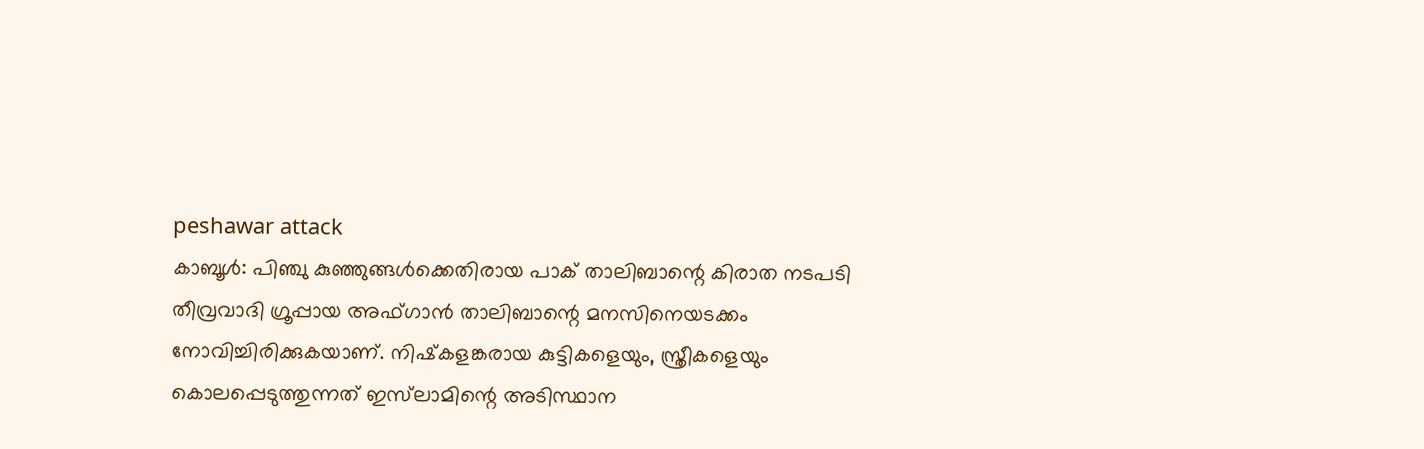peshawar attack
കാബൂള്‍: പിഞ്ചു കുഞ്ഞുങ്ങള്‍ക്കെതിരായ പാക് താലിബാന്റെ കിരാത നടപടി തീവ്രവാദി ഗ്രൂപ്പായ അഫ്ഗാന്‍ താലിബാന്റെ മനസിനെയടക്കം നോവിച്ചിരിക്കുകയാണ്. നിഷ്‌കളങ്കരായ കുട്ടികളെയും, സ്ത്രീകളെയും കൊലപ്പെടുത്തുന്നത് ഇസ്‌ലാമിന്റെ അടിസ്ഥാന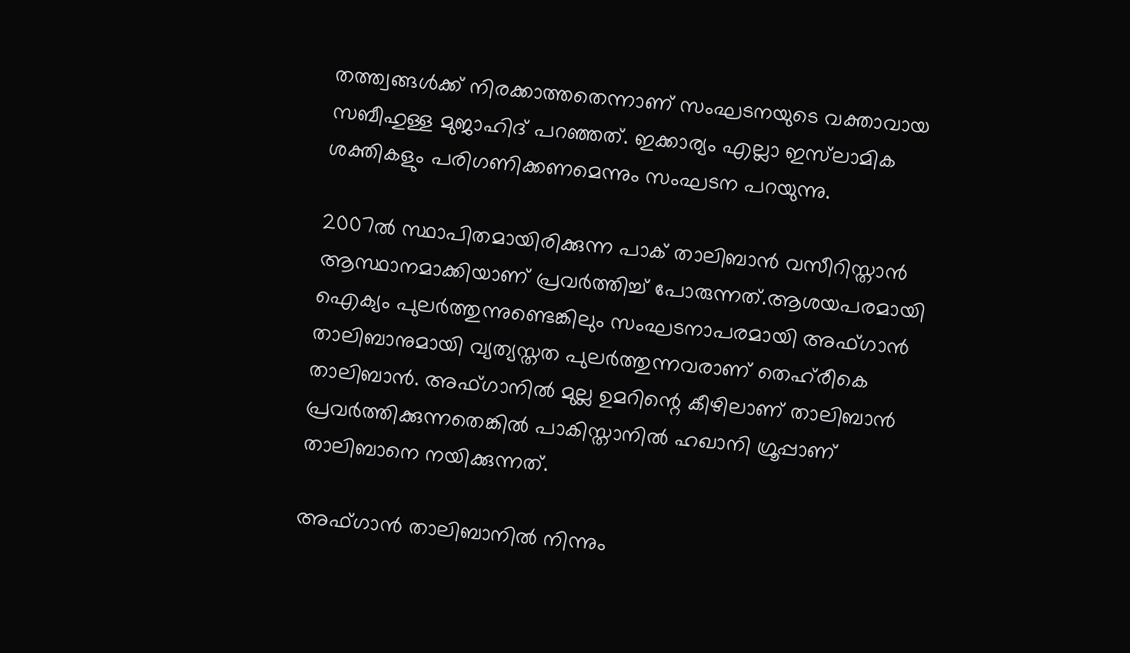തത്ത്വങ്ങള്‍ക്ക് നിരക്കാത്തതെന്നാണ് സംഘടനയുടെ വക്താവായ സബീഹുള്ള മുജാഹിദ് പറഞ്ഞത്. ഇക്കാര്യം എല്ലാ ഇസ്‌ലാമിക ശക്തികളും പരിഗണിക്കണമെന്നും സംഘടന പറയുന്നു.

2007ല്‍ സ്ഥാപിതമായിരിക്കുന്ന പാക് താലിബാന്‍ വസീറിസ്താന്‍ ആസ്ഥാനമാക്കിയാണ് പ്രവര്‍ത്തിച്ച് പോരുന്നത്.ആശയപരമായി ഐക്യം പുലര്‍ത്തുന്നുണ്ടെങ്കിലും സംഘടനാപരമായി അഫ്ഗാന്‍ താലിബാനുമായി വ്യത്യസ്തത പുലര്‍ത്തുന്നവരാണ് തെഹ്‌രീകെ താലിബാന്‍. അഫ്ഗാനില്‍ മുല്ല ഉമറിന്റെ കീഴിലാണ് താലിബാന്‍ പ്രവര്‍ത്തിക്കുന്നതെങ്കില്‍ പാകിസ്താനില്‍ ഹഖാനി ഗ്രൂപ്പാണ് താലിബാനെ നയിക്കുന്നത്.

അഫ്ഗാന്‍ താലിബാനില്‍ നിന്നും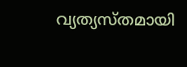വ്യത്യസ്തമായി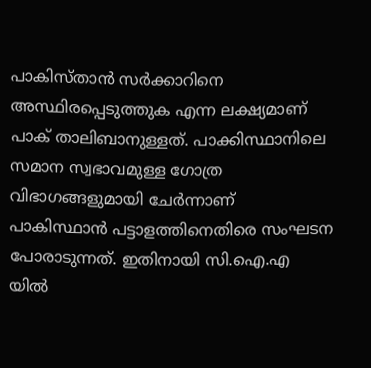പാകിസ്താന്‍ സര്‍ക്കാറിനെ അസ്ഥിരപ്പെടുത്തുക എന്ന ലക്ഷ്യമാണ് പാക് താലിബാനുള്ളത്. പാക്കിസ്ഥാനിലെ സമാന സ്വഭാവമുള്ള ഗോത്ര വിഭാഗങ്ങളുമായി ചേര്‍ന്നാണ് പാകിസ്ഥാന്‍ പട്ടാളത്തിനെതിരെ സംഘടന പോരാടുന്നത്. ഇതിനായി സി.ഐ.എ യില്‍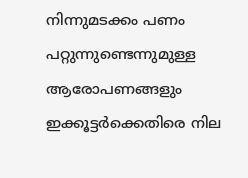നിന്നുമടക്കം പണം പറ്റുന്നുണ്ടെന്നുമുള്ള ആരോപണങ്ങളും ഇക്കൂട്ടര്‍ക്കെതിരെ നില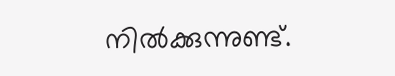നില്‍ക്കുന്നുണ്ട്.